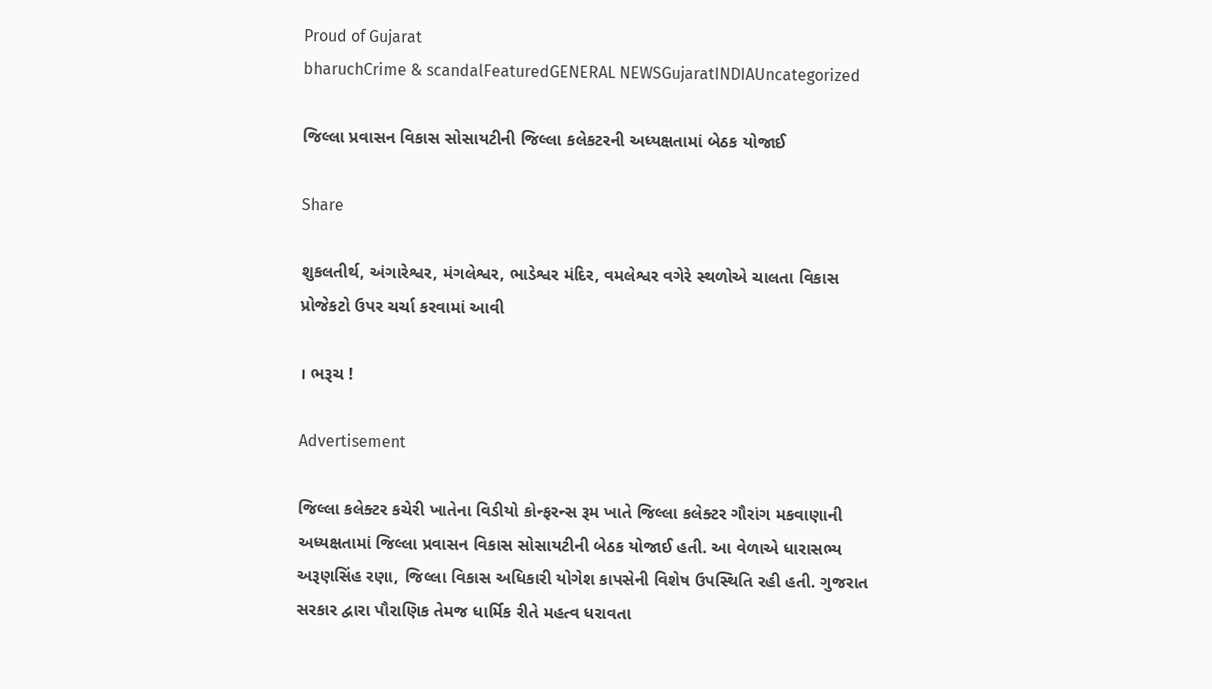Proud of Gujarat
bharuchCrime & scandalFeaturedGENERAL NEWSGujaratINDIAUncategorized

જિલ્લા પ્રવાસન વિકાસ સોસાયટીની જિલ્લા કલેકટરની અધ્યક્ષતામાં બેઠક યોજાઈ

Share

શુકલતીર્થ, અંગારેશ્વર, મંગલેશ્વર, ભાડેશ્વર મંદિર, વમલેશ્વર વગેરે સ્થળોએ ચાલતા વિકાસ પ્રોજેકટો ઉપર ચર્ચા કરવામાં આવી

। ભરૂચ !

Advertisement

જિલ્લા કલેક્ટર કચેરી ખાતેના વિડીયો કોન્ફરન્સ રૂમ ખાતે જિલ્લા કલેક્ટર ગૌરાંગ મકવાણાની અધ્યક્ષતામાં જિલ્લા પ્રવાસન વિકાસ સોસાયટીની બેઠક યોજાઈ હતી. આ વેળાએ ધારાસભ્ય અરૂણસિંહ રણા, જિલ્લા વિકાસ અધિકારી યોગેશ કાપસેની વિશેષ ઉપસ્થિતિ રહી હતી. ગુજરાત સરકાર દ્વારા પૌરાણિક તેમજ ધાર્મિક રીતે મહત્વ ધરાવતા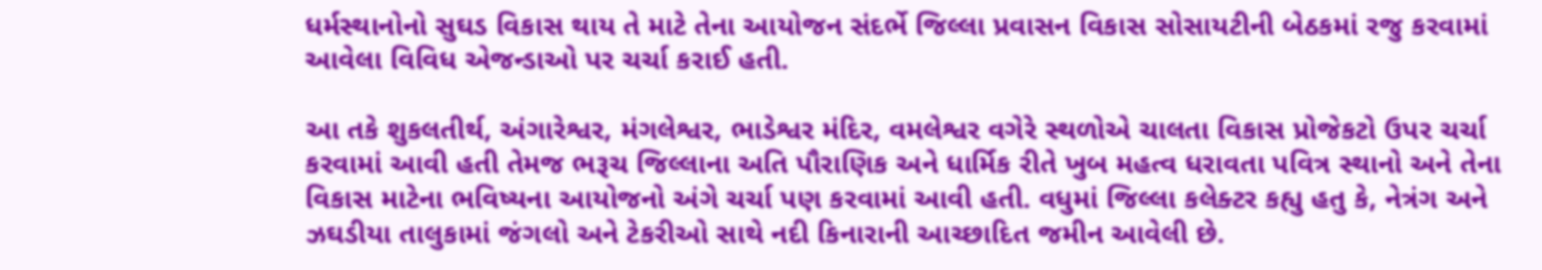ધર્મસ્થાનોનો સુઘડ વિકાસ થાય તે માટે તેના આયોજન સંદર્ભે જિલ્લા પ્રવાસન વિકાસ સોસાયટીની બેઠકમાં રજુ કરવામાં આવેલા વિવિધ એજન્ડાઓ પર ચર્ચા કરાઈ હતી.

આ તકે શુકલતીર્થ, અંગારેશ્વર, મંગલેશ્વર, ભાડેશ્વર મંદિર, વમલેશ્વર વગેરે સ્થળોએ ચાલતા વિકાસ પ્રોજેકટો ઉપર ચર્ચા કરવામાં આવી હતી તેમજ ભરૂચ જિલ્લાના અતિ પૌરાણિક અને ધાર્મિક રીતે ખુબ મહત્વ ધરાવતા પવિત્ર સ્થાનો અને તેના વિકાસ માટેના ભવિષ્યના આયોજનો અંગે ચર્ચા પણ કરવામાં આવી હતી. વધુમાં જિલ્લા કલેક્ટર કહ્યુ હતુ કે, નેત્રંગ અને ઝઘડીયા તાલુકામાં જંગલો અને ટેકરીઓ સાથે નદી કિનારાની આચ્છાદિત જમીન આવેલી છે.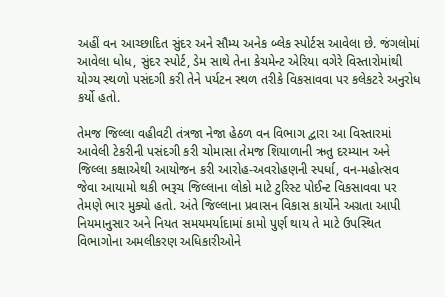અહીં વન આચ્છાદિત સુંદર અને સૌમ્ય અનેક બ્લેક સ્પોર્ટસ આવેલા છે. જંગલોમાં આવેલા ધોધ, સુંદર સ્પોર્ટ, ડેમ સાથે તેના કેચમેન્ટ એરિયા વગેરે વિસ્તારોમાંથી યોગ્ય સ્થળો પસંદગી કરી તેને પર્યટન સ્થળ તરીકે વિકસાવવા પર કલેકટરે અનુરોધ કર્યો હતો.

તેમજ જિલ્લા વહીવટી તંત્રજા નેજા હેઠળ વન વિભાગ દ્વારા આ વિસ્તારમાં આવેલી ટેકરીની પસંદગી કરી ચોમાસા તેમજ શિયાળાની ઋતુ દરમ્યાન અને જિલ્લા કક્ષાએથી આયોજન કરી આરોહ-અવરોહણની સ્પર્ધા, વન-મહોત્સવ જેવા આયામો થકી ભરૂચ જિલ્લાના લોકો માટે ટુરિસ્ટ પોઈન્ટ વિકસાવવા પર તેમણે ભાર મુક્યો હતો. અંતે જિલ્લાના પ્રવાસન વિકાસ કાર્યોને અગ્રતા આપી નિયમાનુસાર અને નિયત સમયમર્યાદામાં કામો પુર્ણ થાય તે માટે ઉપસ્થિત વિભાગોના અમલીકરણ અધિકારીઓને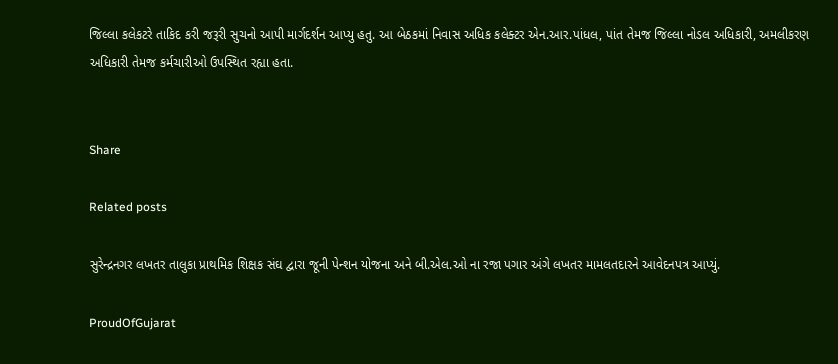જિલ્લા કલેકટરે તાકિદ કરી જરૂરી સુચનો આપી માર્ગદર્શન આપ્યુ હતુ. આ બેઠકમાં નિવાસ અધિક કલેક્ટર એન.આર.પાંધલ, પાંત તેમજ જિલ્લા નોડલ અધિકારી, અમલીકરણ અધિકારી તેમજ કર્મચારીઓ ઉપસ્થિત રહ્યા હતા.


Share

Related posts

સુરેન્દ્રનગર લખતર તાલુકા પ્રાથમિક શિક્ષક સંઘ દ્વારા જૂની પેન્શન યોજના અને બી.એલ.ઓ ના રજા પગાર અંગે લખતર મામલતદારને આવેદનપત્ર આપ્યું.

ProudOfGujarat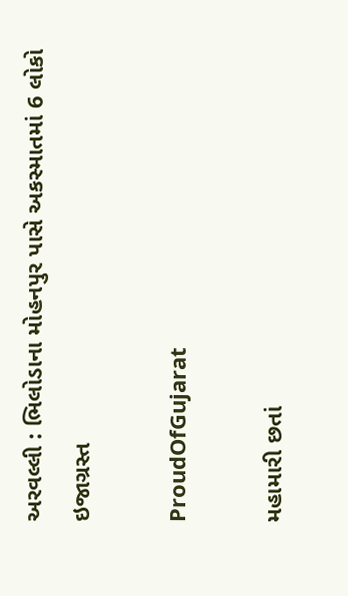અરવલ્લી : ભિલોડાના મોહનપુર પાસે અકસ્માતમાં 6 લોકો ઇજાગ્રસ્ત

ProudOfGujarat

મહામારી છતાં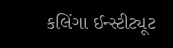કલિંગા ઈન્સ્ટીટ્યૂટ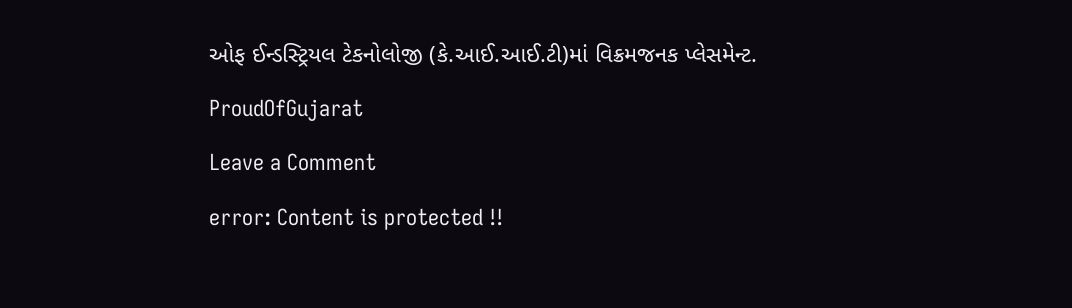ઓફ ઈન્ડસ્ટ્રિયલ ટેકનોલોજી (કે.આઈ.આઈ.ટી)માં વિક્રમજનક પ્લેસમેન્ટ.

ProudOfGujarat

Leave a Comment

error: Content is protected !!